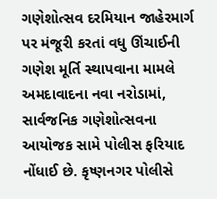ગણેશોત્સવ દરમિયાન જાહેરમાર્ગ પર મંજૂરી કરતાં વધુ ઊંચાઈની ગણેશ મૂર્તિ સ્થાપવાના મામલે અમદાવાદના નવા નરોડામાં, સાર્વજનિક ગણેશોત્સવના આયોજક સામે પોલીસ ફરિયાદ નોંધાઈ છે. કૃષ્ણનગર પોલીસે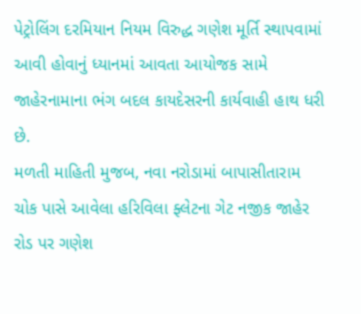પેટ્રોલિંગ દરમિયાન નિયમ વિરુદ્ધ ગણેશ મૂર્તિ સ્થાપવામાં આવી હોવાનું ધ્યાનમાં આવતા આયોજક સામે જાહેરનામાના ભંગ બદલ કાયદેસરની કાર્યવાહી હાથ ધરી છે.
મળતી માહિતી મુજબ, નવા નરોડામાં બાપાસીતારામ ચોક પાસે આવેલા હરિવિલા ફ્લેટના ગેટ નજીક જાહેર રોડ પર ગણેશ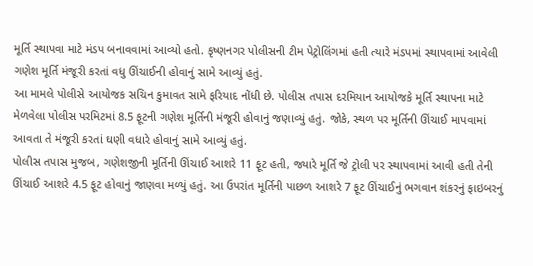મૂર્તિ સ્થાપવા માટે મંડપ બનાવવામાં આવ્યો હતો. કૃષ્ણનગર પોલીસની ટીમ પેટ્રોલિંગમાં હતી ત્યારે મંડપમાં સ્થાપવામાં આવેલી ગણેશ મૂર્તિ મંજૂરી કરતાં વધુ ઊંચાઈની હોવાનું સામે આવ્યું હતું.
આ મામલે પોલીસે આયોજક સચિન કુમાવત સામે ફરિયાદ નોંધી છે. પોલીસ તપાસ દરમિયાન આયોજકે મૂર્તિ સ્થાપના માટે મેળવેલા પોલીસ પરમિટમાં 8.5 ફૂટની ગણેશ મૂર્તિની મંજૂરી હોવાનું જણાવ્યું હતું. જોકે, સ્થળ પર મૂર્તિની ઊંચાઈ માપવામાં આવતા તે મંજૂરી કરતાં ઘણી વધારે હોવાનું સામે આવ્યું હતું.
પોલીસ તપાસ મુજબ, ગણેશજીની મૂર્તિની ઊંચાઈ આશરે 11 ફૂટ હતી, જ્યારે મૂર્તિ જે ટ્રોલી પર સ્થાપવામાં આવી હતી તેની ઊંચાઈ આશરે 4.5 ફૂટ હોવાનું જાણવા મળ્યું હતું. આ ઉપરાંત મૂર્તિની પાછળ આશરે 7 ફૂટ ઊંચાઈનું ભગવાન શંકરનું ફાઇબરનું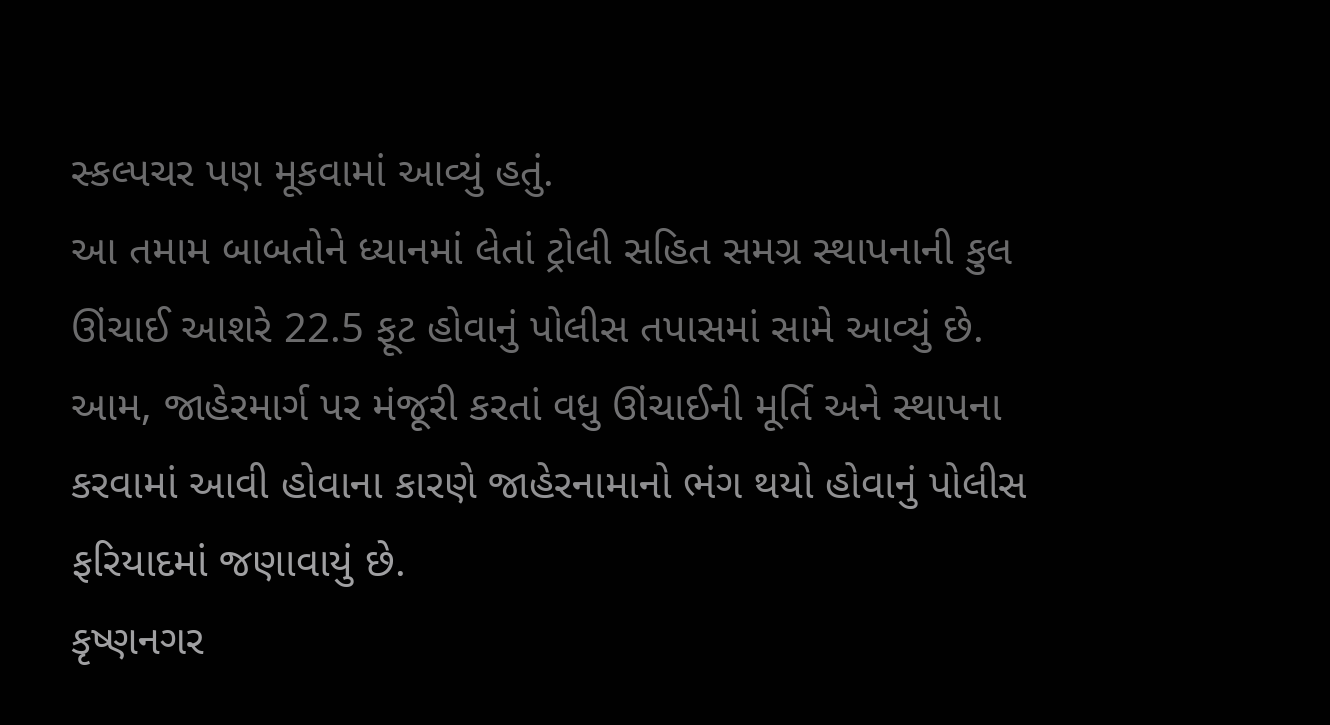સ્કલ્પચર પણ મૂકવામાં આવ્યું હતું.
આ તમામ બાબતોને ધ્યાનમાં લેતાં ટ્રોલી સહિત સમગ્ર સ્થાપનાની કુલ ઊંચાઈ આશરે 22.5 ફૂટ હોવાનું પોલીસ તપાસમાં સામે આવ્યું છે. આમ, જાહેરમાર્ગ પર મંજૂરી કરતાં વધુ ઊંચાઈની મૂર્તિ અને સ્થાપના કરવામાં આવી હોવાના કારણે જાહેરનામાનો ભંગ થયો હોવાનું પોલીસ ફરિયાદમાં જણાવાયું છે.
કૃષ્ણનગર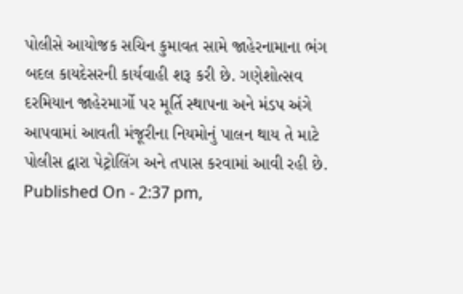પોલીસે આયોજક સચિન કુમાવત સામે જાહેરનામાના ભંગ બદલ કાયદેસરની કાર્યવાહી શરૂ કરી છે. ગણેશોત્સવ દરમિયાન જાહેરમાર્ગો પર મૂર્તિ સ્થાપના અને મંડપ અંગે આપવામાં આવતી મંજૂરીના નિયમોનું પાલન થાય તે માટે પોલીસ દ્વારા પેટ્રોલિંગ અને તપાસ કરવામાં આવી રહી છે.
Published On - 2:37 pm,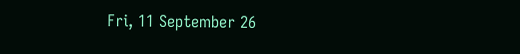Fri, 11 September 26